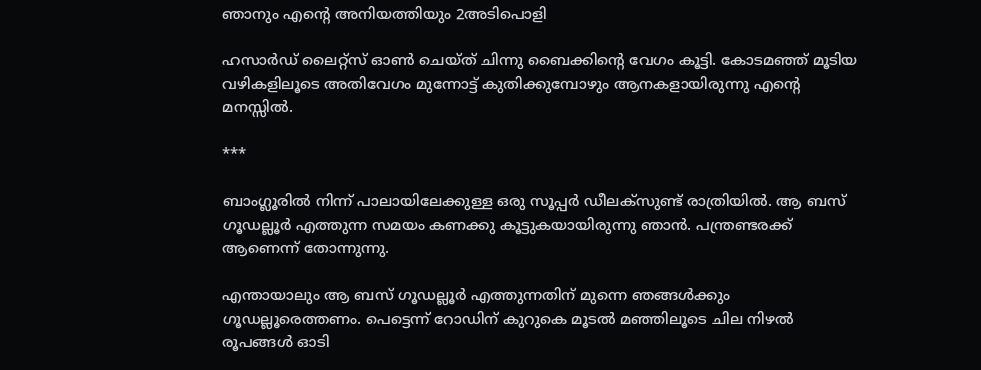ഞാനും എൻ്റെ അനിയത്തിയും 2അടിപൊളി

ഹസാർഡ് ലൈറ്റ്സ് ഓൺ ചെയ്ത് ചിന്നു ബൈക്കിൻ്റെ വേഗം കൂട്ടി. കോടമഞ്ഞ് മൂടിയ വഴികളിലൂടെ അതിവേഗം മുന്നോട്ട് കുതിക്കുമ്പോഴും ആനകളായിരുന്നു എൻ്റെ മനസ്സിൽ.

***

ബാംഗ്ലൂരിൽ നിന്ന് പാലായിലേക്കുള്ള ഒരു സൂപ്പർ ഡീലക്‌സുണ്ട് രാത്രിയിൽ. ആ ബസ് ഗൂഡല്ലൂർ എത്തുന്ന സമയം കണക്കു കൂട്ടുകയായിരുന്നു ഞാൻ. പന്ത്രണ്ടരക്ക് ആണെന്ന് തോന്നുന്നു.

എന്തായാലും ആ ബസ് ഗൂഡല്ലൂർ എത്തുന്നതിന് മുന്നെ ഞങ്ങൾക്കും ഗൂഡല്ലൂരെത്തണം. പെട്ടെന്ന് റോഡിന് കുറുകെ മൂടൽ മഞ്ഞിലൂടെ ചില നിഴൽ രൂപങ്ങൾ ഓടി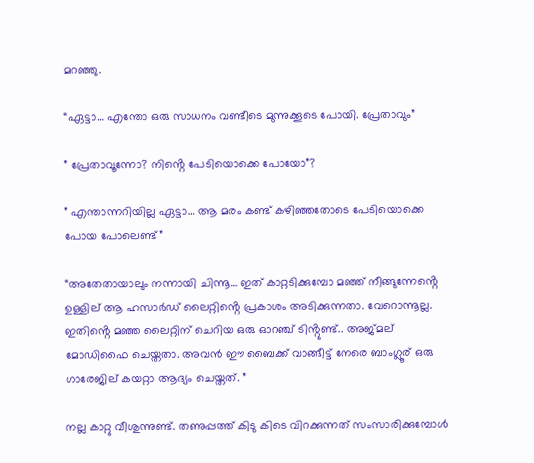മറഞ്ഞു.

“ഏട്ടാ… എന്തോ ഒരു സാധനം വണ്ടീടെ മുന്നുക്കൂടെ പോയി. പ്രേതാവും”

” പ്രേതാവൂന്നോ? നിൻ്റെ പേടിയൊക്കെ പോയോ”?

” എന്താന്നറിയില്ല ഏട്ടാ… ആ മരം കണ്ട് കഴിഞ്ഞതോടെ പേടിയൊക്കെ പോയ പോലെണ്ട്”

“അതേതായാലും നന്നായി ചിന്നൂ… ഇത് കാറ്റടിക്കുമ്പോ മഞ്ഞ് നീങ്ങുന്നേൻ്റെ ഉള്ളില് ആ ഹസാർഡ്‌ ലൈറ്റിൻ്റെ പ്രകാശം അടിക്കുന്നതാ. വേറൊന്നൂല്ല. ഇതിൻ്റെ മഞ്ഞ ലൈറ്റിന് ചെറിയ ഒരു ഓറഞ്ച് ടിൻ്റുണ്ട്.. അജ്മല് മോഡിഫൈ ചെയ്തതാ. അവൻ ഈ ബൈക്ക് വാങ്ങീട്ട് നേരെ ബാംഗ്ലൂര് ഒരു ഗാരേജില് കയറ്റാ ആദ്യം ചെയ്തത്. ”

നല്ല കാറ്റു വീശുന്നുണ്ട്. തണുപ്പത്ത് കിടു കിടെ വിറക്കുന്നത് സംസാരിക്കുമ്പോൾ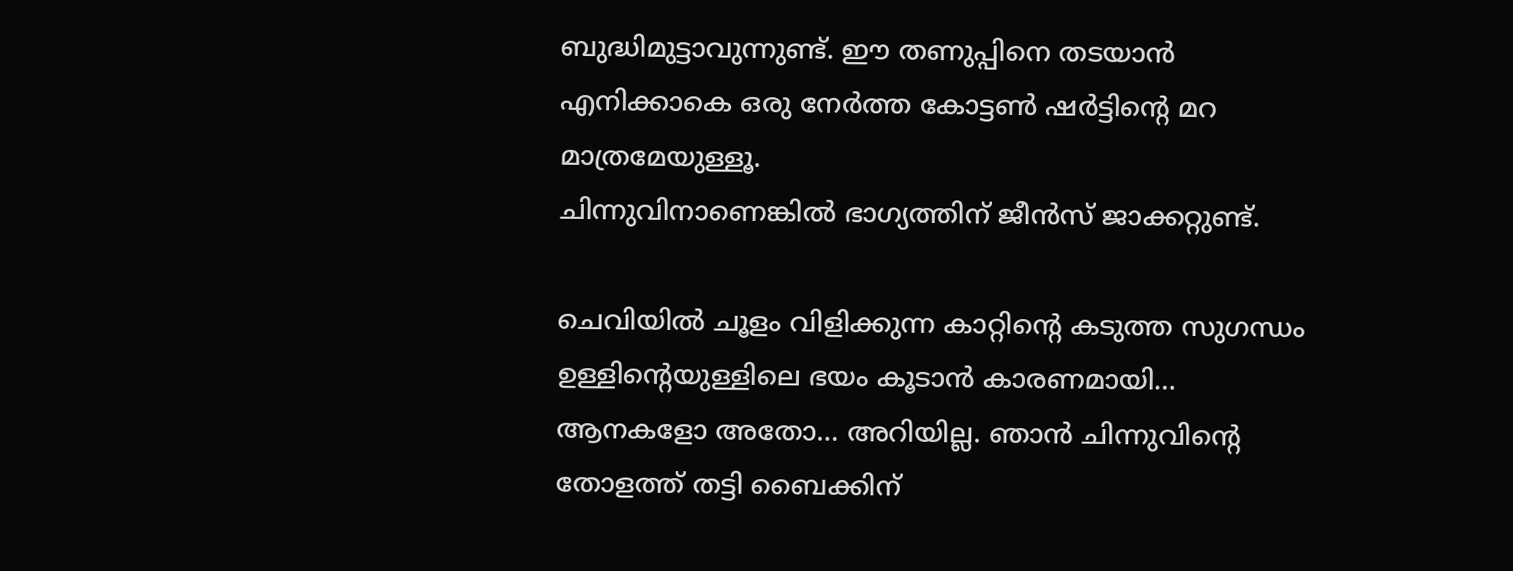ബുദ്ധിമുട്ടാവുന്നുണ്ട്. ഈ തണുപ്പിനെ തടയാൻ എനിക്കാകെ ഒരു നേർത്ത കോട്ടൺ ഷർട്ടിൻ്റെ മറ മാത്രമേയുള്ളൂ.
ചിന്നുവിനാണെങ്കിൽ ഭാഗ്യത്തിന് ജീൻസ് ജാക്കറ്റുണ്ട്.

ചെവിയിൽ ചൂളം വിളിക്കുന്ന കാറ്റിൻ്റെ കടുത്ത സുഗന്ധം ഉള്ളിൻ്റെയുള്ളിലെ ഭയം കൂടാൻ കാരണമായി… ആനകളോ അതോ… അറിയില്ല. ഞാൻ ചിന്നുവിൻ്റെ തോളത്ത് തട്ടി ബൈക്കിന്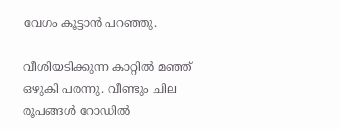വേഗം കൂട്ടാൻ പറഞ്ഞു.

വീശിയടിക്കുന്ന കാറ്റിൽ മഞ്ഞ് ഒഴുകി പരന്നു. വീണ്ടും ചില രൂപങ്ങൾ റോഡിൽ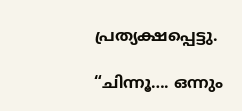പ്രത്യക്ഷപ്പെട്ടു.

“ചിന്നൂ…. ഒന്നും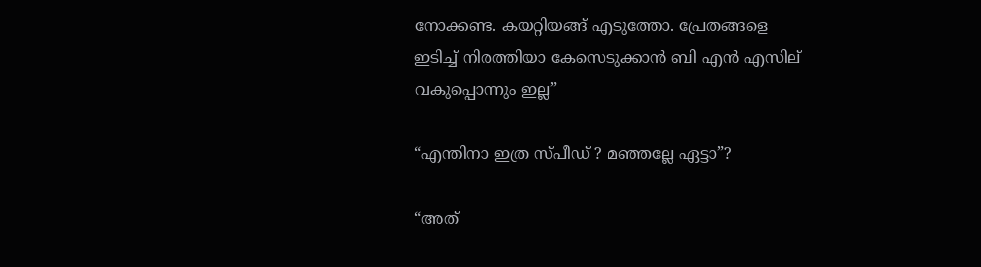നോക്കണ്ട. കയറ്റിയങ്ങ് എടുത്തോ. പ്രേതങ്ങളെ ഇടിച്ച് നിരത്തിയാ കേസെടുക്കാൻ ബി എൻ എസില് വകുപ്പൊന്നും ഇല്ല”

“എന്തിനാ ഇത്ര സ്പീഡ് ? മഞ്ഞല്ലേ ഏട്ടാ”?

“അത്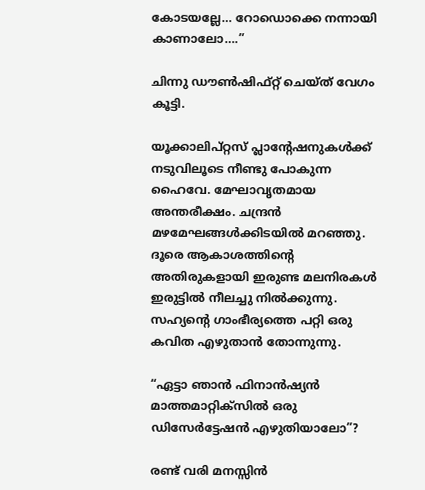കോടയല്ലേ… റോഡൊക്കെ നന്നായി കാണാലോ….”

ചിന്നു ഡൗൺഷിഫ്റ്റ് ചെയ്ത് വേഗം കൂട്ടി.

യൂക്കാലിപ്റ്റസ് പ്ലാൻ്റേഷനുകൾക്ക് നടുവിലൂടെ നീണ്ടു പോകുന്ന ഹൈവേ. മേഘാവൃതമായ അന്തരീക്ഷം. ചന്ദ്രൻ മഴമേഘങ്ങൾക്കിടയിൽ മറഞ്ഞു. ദൂരെ ആകാശത്തിൻ്റെ അതിരുകളായി ഇരുണ്ട മലനിരകൾ ഇരുട്ടിൽ നീലച്ചു നിൽക്കുന്നു. സഹ്യൻ്റെ ഗാംഭീര്യത്തെ പറ്റി ഒരു കവിത എഴുതാൻ തോന്നുന്നു.

“ഏട്ടാ ഞാൻ ഫിനാൻഷ്യൻ മാത്തമാറ്റിക്സിൽ ഒരു ഡിസേർട്ടേഷൻ എഴുതിയാലോ”?

രണ്ട് വരി മനസ്സിൻ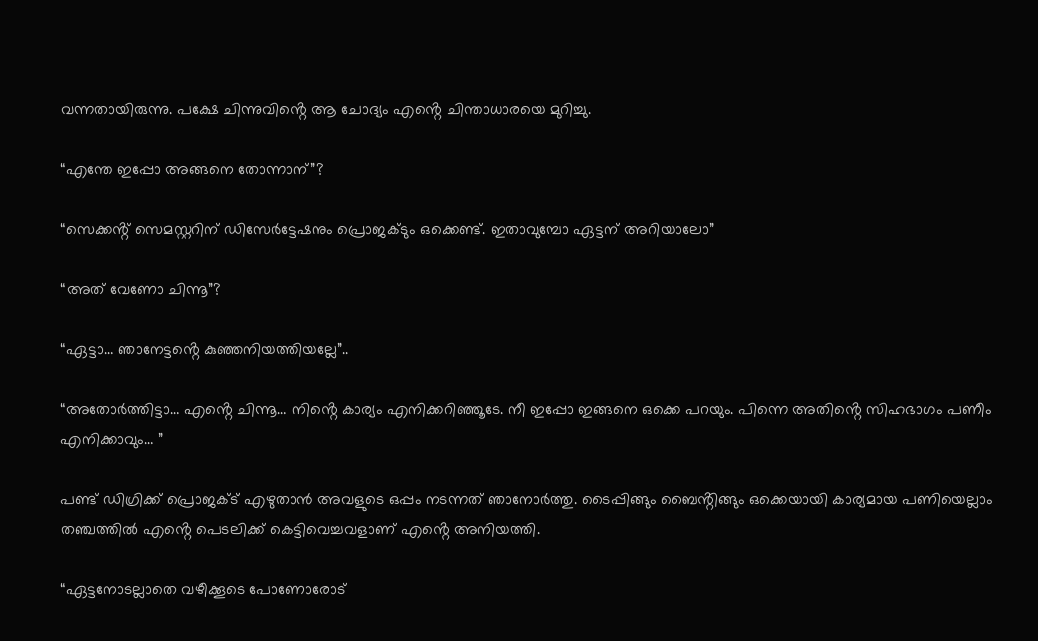വന്നതായിരുന്നു. പക്ഷേ ചിന്നുവിൻ്റെ ആ ചോദ്യം എൻ്റെ ചിന്താധാരയെ മുറിച്ചു.

“എന്തേ ഇപ്പോ അങ്ങനെ തോന്നാന്”?

“സെക്കൻ്റ് സെമസ്റ്ററിന് ഡിസേർട്ടേഷനും പ്രൊജക്ടും ഒക്കെണ്ട്. ഇതാവുമ്പോ ഏട്ടന് അറിയാലോ”

“അത് വേണോ ചിന്നൂ”?

“ഏട്ടാ… ഞാനേട്ടൻ്റെ കുഞ്ഞനിയത്തിയല്ലേ”..

“അതോർത്തിട്ടാ… എൻ്റെ ചിന്നൂ… നിൻ്റെ കാര്യം എനിക്കറിഞ്ഞൂടേ. നീ ഇപ്പോ ഇങ്ങനെ ഒക്കെ പറയും. പിന്നെ അതിൻ്റെ സിഹഭാഗം പണീം എനിക്കാവും… ”

പണ്ട് ഡിഗ്രിക്ക് പ്രൊജക്ട് എഴുതാൻ അവളുടെ ഒപ്പം നടന്നത് ഞാനോർത്തു. ടൈപ്പിങ്ങും ബൈൻ്റിങ്ങും ഒക്കെയായി കാര്യമായ പണിയെല്ലാം തഞ്ചത്തിൽ എൻ്റെ പെടലിക്ക് കെട്ടിവെച്ചവളാണ് എൻ്റെ അനിയത്തി.

“ഏട്ടനോടല്ലാതെ വഴീക്കൂടെ പോണോരോട്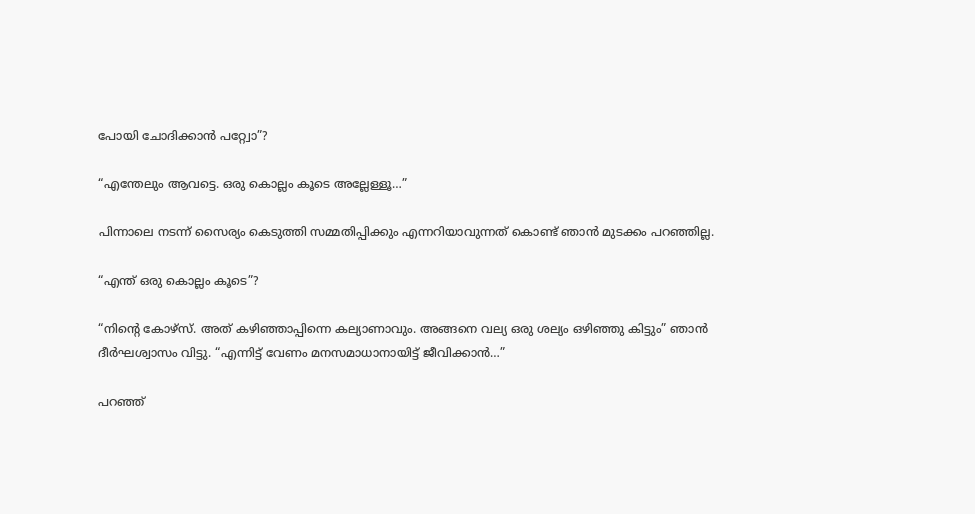പോയി ചോദിക്കാൻ പറ്റ്വോ”?

“എന്തേലും ആവട്ടെ. ഒരു കൊല്ലം കൂടെ അല്ലേള്ളൂ…”

പിന്നാലെ നടന്ന് സൈര്യം കെടുത്തി സമ്മതിപ്പിക്കും എന്നറിയാവുന്നത് കൊണ്ട് ഞാൻ മുടക്കം പറഞ്ഞില്ല.

“എന്ത് ഒരു കൊല്ലം കൂടെ”?

“നിൻ്റെ കോഴ്‌സ്. അത് കഴിഞ്ഞാപ്പിന്നെ കല്യാണാവും. അങ്ങനെ വല്യ ഒരു ശല്യം ഒഴിഞ്ഞു കിട്ടും” ഞാൻ ദീർഘശ്വാസം വിട്ടു. “എന്നിട്ട് വേണം മനസമാധാനായിട്ട് ജീവിക്കാൻ…”

പറഞ്ഞ്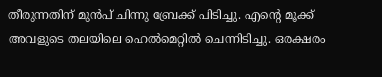തീരുന്നതിന് മുൻപ് ചിന്നു ബ്രേക്ക് പിടിച്ചു. എൻ്റെ മൂക്ക് അവളുടെ തലയിലെ ഹെൽമെറ്റിൽ ചെന്നിടിച്ചു. ഒരക്ഷരം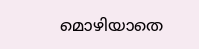മൊഴിയാതെ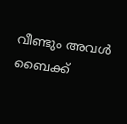വീണ്ടും അവൾ ബൈക്ക്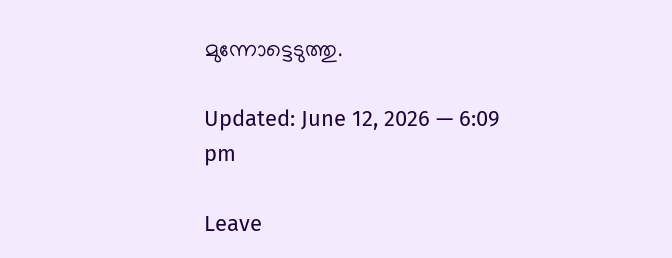മുന്നോട്ടെടുത്തു.

Updated: June 12, 2026 — 6:09 pm

Leave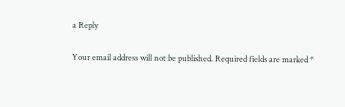a Reply

Your email address will not be published. Required fields are marked *